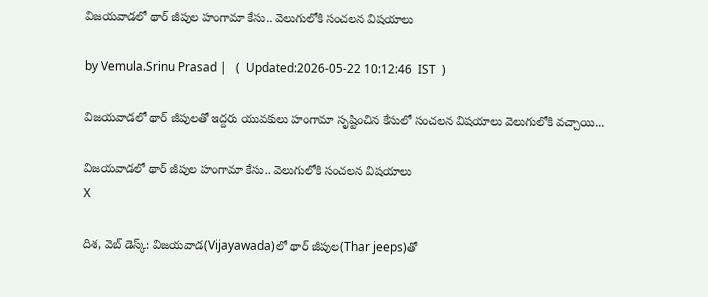విజయవాడలో థార్ జీపుల హంగామా కేసు.. వెలుగులోకి సంచలన విషయాలు

by Vemula.Srinu Prasad |   (  Updated:2026-05-22 10:12:46  IST  )

విజయవాడలో థార్ జీపులతో ఇద్దరు యువకులు హంగామా సృష్టించిన కేసులో సంచలన విషయాలు వెలుగులోకి వచ్చాయి...

విజయవాడలో థార్ జీపుల హంగామా కేసు.. వెలుగులోకి సంచలన విషయాలు
X

దిశ, వెబ్ డెస్క్: విజయవాడ(Vijayawada)లో థార్ జీపుల(Thar jeeps)తో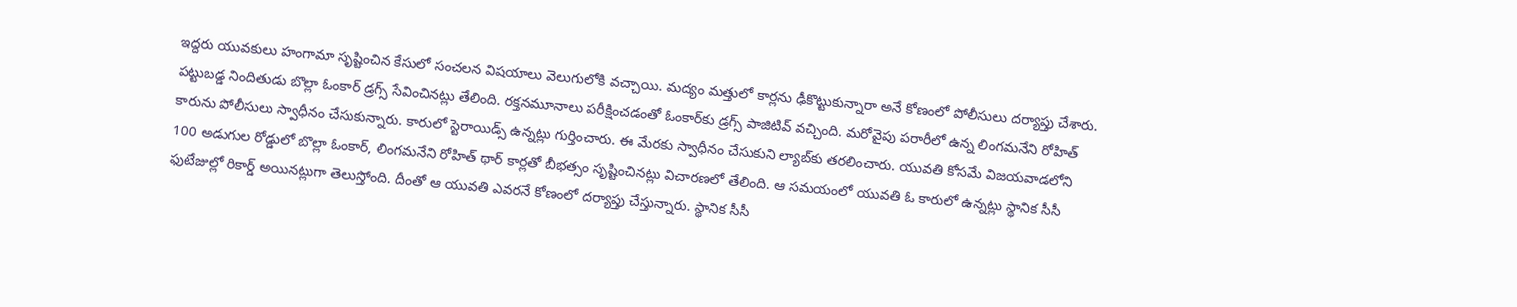ఇద్దరు యువకులు హంగామా సృష్టించిన కేసులో సంచలన విషయాలు వెలుగులోకి వచ్చాయి. మద్యం మత్తులో కార్లను ఢీకొట్టుకున్నారా అనే కోణంలో పోలీసులు దర్యాప్తు చేశారు. పట్టుబడ్డ నిందితుడు బొల్లా ఓంకార్‌ డ్రగ్స్ సేవించినట్లు తేలింది. రక్తనమూనాలు పరీక్షించడంతో ఓంకార్‌కు డ్రగ్స్ పాజిటివ్ వచ్చింది. మరోవైపు పరారీలో ఉన్న లింగమనేని రోహిత్ కారును పోలీసులు స్వాధీనం చేసుకున్నారు. కారులో స్టెరాయిడ్స్ ఉన్నట్లు గుర్తించారు. ఈ మేరకు స్వాధీనం చేసుకుని ల్యాబ్‌కు తరలించారు. యువతి కోసమే విజయవాడలోని 100 అడుగుల రోడ్డులో బొల్లా ఓంకార్, లింగమనేని రోహిత్ థార్ కార్లతో బీభత్సం సృష్టించినట్లు విచారణలో తేలింది. ఆ సమయంలో యువతి ఓ కారులో ఉన్నట్లు స్థానిక సీసీ ఫుటేజుల్లో రికార్డ్ అయినట్లుగా తెలుస్తోంది. దీంతో ఆ యువతి ఎవరనే కోణంలో దర్యాప్తు చేస్తున్నారు. స్థానిక సీసీ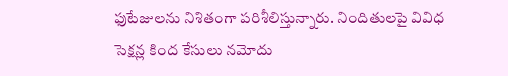ఫుటేజులను నిశితంగా పరిశీలిస్తున్నారు. నిందితులపై వివిధ సెక్షన్ల కింద కేసులు నమోదు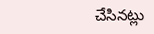చేసినట్లు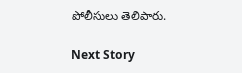పోలీసులు తెలిపారు.

Next Story